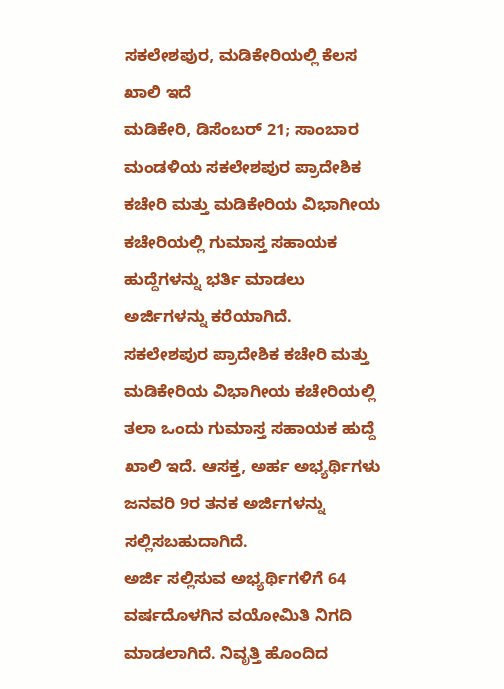ಸಕಲೇಶಪುರ, ಮಡಿಕೇರಿಯಲ್ಲಿ ಕೆಲಸ ಖಾಲಿ ಇದೆ
ಮಡಿಕೇರಿ, ಡಿಸೆಂಬರ್ 21; ಸಾಂಬಾರ ಮಂಡಳಿಯ ಸಕಲೇಶಪುರ ಪ್ರಾದೇಶಿಕ ಕಚೇರಿ ಮತ್ತು ಮಡಿಕೇರಿಯ ವಿಭಾಗೀಯ ಕಚೇರಿಯಲ್ಲಿ ಗುಮಾಸ್ತ ಸಹಾಯಕ ಹುದ್ದೆಗಳನ್ನು ಭರ್ತಿ ಮಾಡಲು ಅರ್ಜಿಗಳನ್ನು ಕರೆಯಾಗಿದೆ.
ಸಕಲೇಶಪುರ ಪ್ರಾದೇಶಿಕ ಕಚೇರಿ ಮತ್ತು ಮಡಿಕೇರಿಯ ವಿಭಾಗೀಯ ಕಚೇರಿಯಲ್ಲಿ ತಲಾ ಒಂದು ಗುಮಾಸ್ತ ಸಹಾಯಕ ಹುದ್ದೆ ಖಾಲಿ ಇದೆ. ಆಸಕ್ತ, ಅರ್ಹ ಅಭ್ಯರ್ಥಿಗಳು ಜನವರಿ 9ರ ತನಕ ಅರ್ಜಿಗಳನ್ನು ಸಲ್ಲಿಸಬಹುದಾಗಿದೆ.
ಅರ್ಜಿ ಸಲ್ಲಿಸುವ ಅಭ್ಯರ್ಥಿಗಳಿಗೆ 64 ವರ್ಷದೊಳಗಿನ ವಯೋಮಿತಿ ನಿಗದಿ ಮಾಡಲಾಗಿದೆ. ನಿವೃತ್ತಿ ಹೊಂದಿದ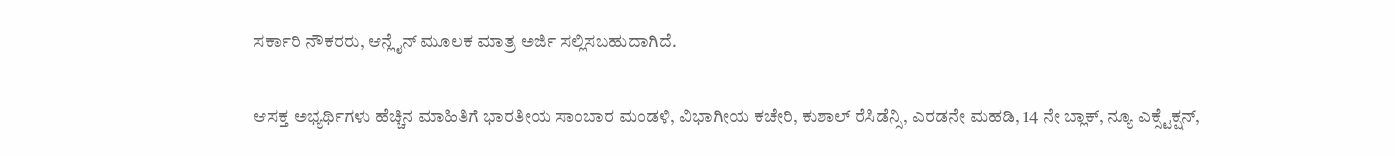ಸರ್ಕಾರಿ ನೌಕರರು, ಆನ್ಲೈನ್ ಮೂಲಕ ಮಾತ್ರ ಅರ್ಜಿ ಸಲ್ಲಿಸಬಹುದಾಗಿದೆ.

ಆಸಕ್ತ ಅಭ್ಯರ್ಥಿಗಳು ಹೆಚ್ಚಿನ ಮಾಹಿತಿಗೆ ಭಾರತೀಯ ಸಾಂಬಾರ ಮಂಡಳಿ, ವಿಭಾಗೀಯ ಕಚೇರಿ, ಕುಶಾಲ್ ರೆಸಿಡೆನ್ಸಿ, ಎರಡನೇ ಮಹಡಿ, 14 ನೇ ಬ್ಲಾಕ್, ನ್ಯೂ ಎಕ್ಸ್ಟೆಕ್ಷನ್,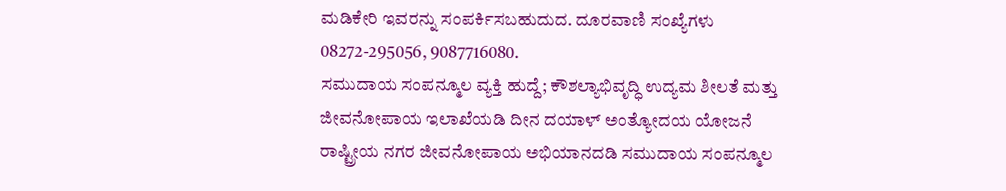ಮಡಿಕೇರಿ ಇವರನ್ನು ಸಂಪರ್ಕಿಸಬಹುದುದ. ದೂರವಾಣಿ ಸಂಖ್ಯೆಗಳು 08272-295056, 9087716080.
ಸಮುದಾಯ ಸಂಪನ್ಮೂಲ ವ್ಯಕ್ತಿ ಹುದ್ದೆ; ಕೌಶಲ್ಯಾಭಿವೃದ್ಧಿ ಉದ್ಯಮ ಶೀಲತೆ ಮತ್ತು ಜೀವನೋಪಾಯ ಇಲಾಖೆಯಡಿ ದೀನ ದಯಾಳ್ ಅಂತ್ಯೋದಯ ಯೋಜನೆ ರಾಷ್ಟ್ರೀಯ ನಗರ ಜೀವನೋಪಾಯ ಅಭಿಯಾನದಡಿ ಸಮುದಾಯ ಸಂಪನ್ಮೂಲ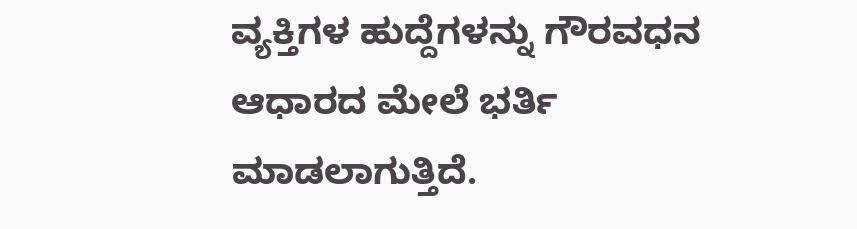ವ್ಯಕ್ತಿಗಳ ಹುದ್ದೆಗಳನ್ನು ಗೌರವಧನ ಆಧಾರದ ಮೇಲೆ ಭರ್ತಿ ಮಾಡಲಾಗುತ್ತಿದೆ.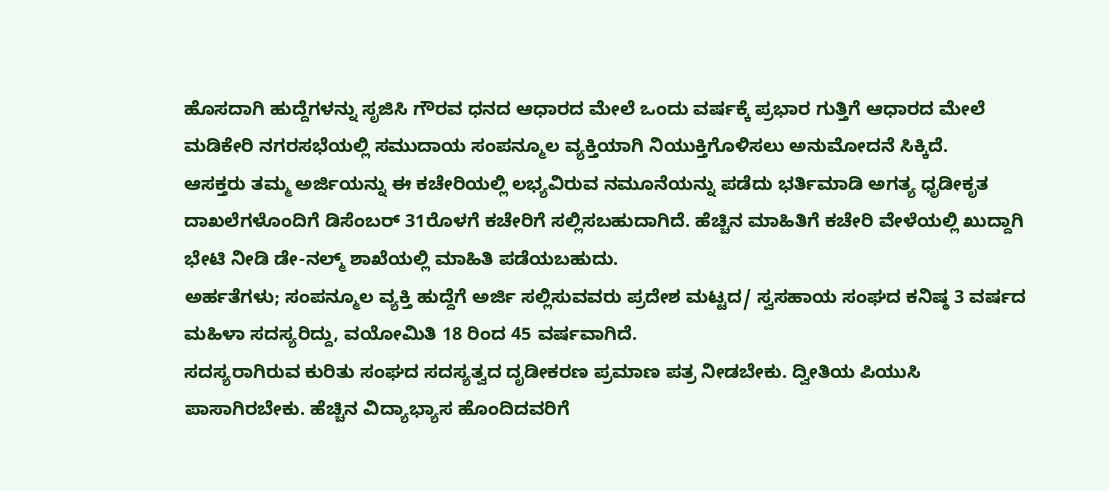ಹೊಸದಾಗಿ ಹುದ್ದೆಗಳನ್ನು ಸೃಜಿಸಿ ಗೌರವ ಧನದ ಆಧಾರದ ಮೇಲೆ ಒಂದು ವರ್ಷಕ್ಕೆ ಪ್ರಭಾರ ಗುತ್ತಿಗೆ ಆಧಾರದ ಮೇಲೆ ಮಡಿಕೇರಿ ನಗರಸಭೆಯಲ್ಲಿ ಸಮುದಾಯ ಸಂಪನ್ಮೂಲ ವ್ಯಕ್ತಿಯಾಗಿ ನಿಯುಕ್ತಿಗೊಳಿಸಲು ಅನುಮೋದನೆ ಸಿಕ್ಕಿದೆ.
ಆಸಕ್ತರು ತಮ್ಮ ಅರ್ಜಿಯನ್ನು ಈ ಕಚೇರಿಯಲ್ಲಿ ಲಭ್ಯವಿರುವ ನಮೂನೆಯನ್ನು ಪಡೆದು ಭರ್ತಿಮಾಡಿ ಅಗತ್ಯ ಧೃಡೀಕೃತ ದಾಖಲೆಗಳೊಂದಿಗೆ ಡಿಸೆಂಬರ್ 31ರೊಳಗೆ ಕಚೇರಿಗೆ ಸಲ್ಲಿಸಬಹುದಾಗಿದೆ. ಹೆಚ್ಚಿನ ಮಾಹಿತಿಗೆ ಕಚೇರಿ ವೇಳೆಯಲ್ಲಿ ಖುದ್ದಾಗಿ ಭೇಟಿ ನೀಡಿ ಡೇ-ನಲ್ಮ್ ಶಾಖೆಯಲ್ಲಿ ಮಾಹಿತಿ ಪಡೆಯಬಹುದು.
ಅರ್ಹತೆಗಳು; ಸಂಪನ್ಮೂಲ ವ್ಯಕ್ತಿ ಹುದ್ದೆಗೆ ಅರ್ಜಿ ಸಲ್ಲಿಸುವವರು ಪ್ರದೇಶ ಮಟ್ಟದ/ ಸ್ವಸಹಾಯ ಸಂಘದ ಕನಿಷ್ಠ 3 ವರ್ಷದ ಮಹಿಳಾ ಸದಸ್ಯರಿದ್ದು, ವಯೋಮಿತಿ 18 ರಿಂದ 45 ವರ್ಷವಾಗಿದೆ.
ಸದಸ್ಯರಾಗಿರುವ ಕುರಿತು ಸಂಘದ ಸದಸ್ಯತ್ವದ ದೃಡೀಕರಣ ಪ್ರಮಾಣ ಪತ್ರ ನೀಡಬೇಕು. ದ್ವೀತಿಯ ಪಿಯುಸಿ ಪಾಸಾಗಿರಬೇಕು. ಹೆಚ್ಚಿನ ವಿದ್ಯಾಭ್ಯಾಸ ಹೊಂದಿದವರಿಗೆ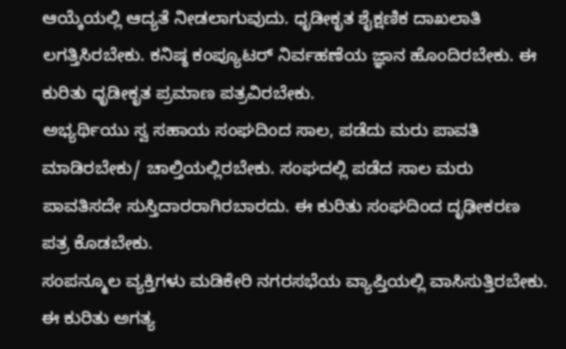ಆಯ್ಕೆಯಲ್ಲಿ ಆದ್ಯತೆ ನೀಡಲಾಗುವುದು. ಧೃಡೀಕೃತ ಶೈಕ್ಷಣಿಕ ದಾಖಲಾತಿ ಲಗತ್ತಿಸಿರಬೇಕು. ಕನಿಷ್ಠ ಕಂಪ್ಯೂಟರ್ ನಿರ್ವಹಣೆಯ ಜ್ಞಾನ ಹೊಂದಿರಬೇಕು. ಈ ಕುರಿತು ಧೃಡೀಕೃತ ಪ್ರಮಾಣ ಪತ್ರವಿರಬೇಕು.
ಅಭ್ಯರ್ಥಿಯು ಸ್ವ ಸಹಾಯ ಸಂಘದಿಂದ ಸಾಲ, ಪಡೆದು ಮರು ಪಾವತಿ ಮಾಡಿರಬೇಕು/ ಚಾಲ್ತಿಯಲ್ಲಿರಬೇಕು. ಸಂಘದಲ್ಲಿ ಪಡೆದ ಸಾಲ ಮರು ಪಾವತಿಸದೇ ಸುಸ್ತಿದಾರರಾಗಿರಬಾರದು. ಈ ಕುರಿತು ಸಂಘದಿಂದ ದೃಢೀಕರಣ ಪತ್ರ ಕೊಡಬೇಕು.
ಸಂಪನ್ಮೂಲ ವ್ಯಕ್ತಿಗಳು ಮಡಿಕೇರಿ ನಗರಸಭೆಯ ವ್ಯಾಪ್ತಿಯಲ್ಲಿ ವಾಸಿಸುತ್ತಿರಬೇಕು. ಈ ಕುರಿತು ಅಗತ್ಯ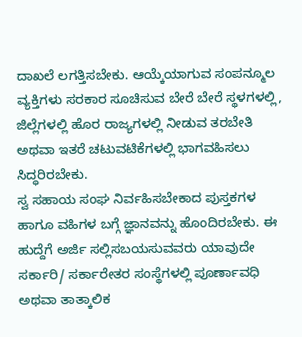ದಾಖಲೆ ಲಗತ್ತಿಸಬೇಕು. ಆಯ್ಕೆಯಾಗುವ ಸಂಪನ್ಮೂಲ ವ್ಯಕ್ತಿಗಳು ಸರಕಾರ ಸೂಚಿಸುವ ಬೇರೆ ಬೇರೆ ಸ್ಥಳಗಳಲ್ಲಿ, ಜಿಲ್ಲೆಗಳಲ್ಲಿ ಹೊರ ರಾಜ್ಯಗಳಲ್ಲಿ ನೀಡುವ ತರಬೇತಿ ಅಥವಾ ಇತರೆ ಚಟುವಟಿಕೆಗಳಲ್ಲಿ ಭಾಗವಹಿಸಲು ಸಿದ್ಧರಿರಬೇಕು.
ಸ್ವ ಸಹಾಯ ಸಂಘ ನಿರ್ವಹಿಸಬೇಕಾದ ಪುಸ್ತಕಗಳ ಹಾಗೂ ವಹಿಗಳ ಬಗ್ಗೆ ಜ್ಞಾನವನ್ನು ಹೊಂದಿರಬೇಕು. ಈ ಹುದ್ದೆಗೆ ಅರ್ಜಿ ಸಲ್ಲಿಸಬಯಸುವವರು ಯಾವುದೇ ಸರ್ಕಾರಿ/ ಸರ್ಕಾರೇತರ ಸಂಸ್ಥೆಗಳಲ್ಲಿ ಪೂರ್ಣಾವಧಿ ಅಥವಾ ತಾತ್ಕಾಲಿಕ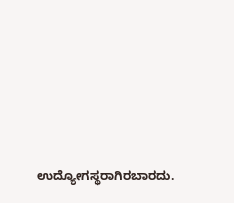ಉದ್ಯೋಗಸ್ಥರಾಗಿರಬಾರದು.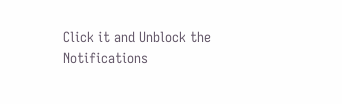Click it and Unblock the Notifications